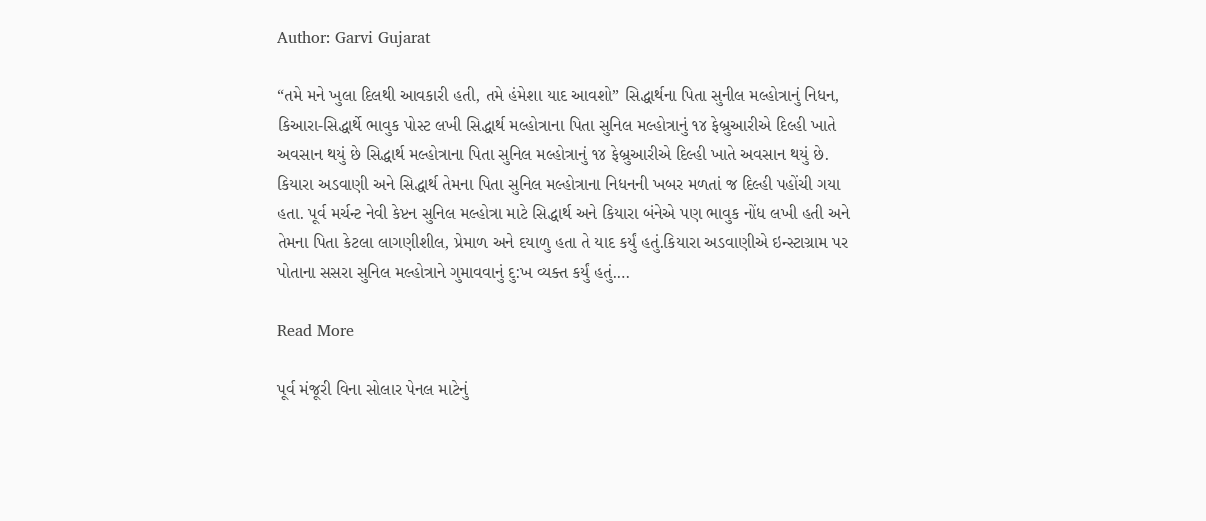Author: Garvi Gujarat

“તમે મને ખુલા દિલથી આવકારી હતી, તમે હંમેશા યાદ આવશો” સિદ્ધાર્થના પિતા સુનીલ મલ્હોત્રાનું નિધન, કિઆરા-સિદ્ધાર્થે ભાવુક પોસ્ટ લખી સિદ્ધાર્થ મલ્હોત્રાના પિતા સુનિલ મલ્હોત્રાનું ૧૪ ફેબ્રુઆરીએ દિલ્હી ખાતે અવસાન થયું છે સિદ્ધાર્થ મલ્હોત્રાના પિતા સુનિલ મલ્હોત્રાનું ૧૪ ફેબ્રુઆરીએ દિલ્હી ખાતે અવસાન થયું છે. કિયારા અડવાણી અને સિદ્ધાર્થ તેમના પિતા સુનિલ મલ્હોત્રાના નિધનની ખબર મળતાં જ દિલ્હી પહોંચી ગયા હતા. પૂર્વ મર્ચન્ટ નેવી કેપ્ટન સુનિલ મલ્હોત્રા માટે સિદ્ધાર્થ અને કિયારા બંનેએ પણ ભાવુક નોંધ લખી હતી અને તેમના પિતા કેટલા લાગણીશીલ, પ્રેમાળ અને દયાળુ હતા તે યાદ કર્યું હતું.કિયારા અડવાણીએ ઇન્સ્ટાગ્રામ પર પોતાના સસરા સુનિલ મલ્હોત્રાને ગુમાવવાનું દુ:ખ વ્યક્ત કર્યું હતું.…

Read More

પૂર્વ મંજૂરી વિના સોલાર પેનલ માટેનું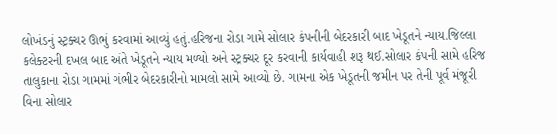લોખંડનું સ્ટ્રક્ચર ઊભું કરવામાં આવ્યું હતું.હરિજના રોડા ગામે સોલાર કંપનીની બેદરકારી બાદ ખેડૂતને ન્યાય.જિલ્લા કલેક્ટરની દખલ બાદ અંતે ખેડૂતને ન્યાય મળ્યો અને સ્ટ્રક્ચર દૂર કરવાની કાર્યવાહી શરૂ થઈ.સોલાર કંપની સામે હરિજ તાલુકાના રોડા ગામમાં ગંભીર બેદરકારીનો મામલો સામે આવ્યો છે. ગામના એક ખેડૂતની જમીન પર તેની પૂર્વ મંજૂરી વિના સોલાર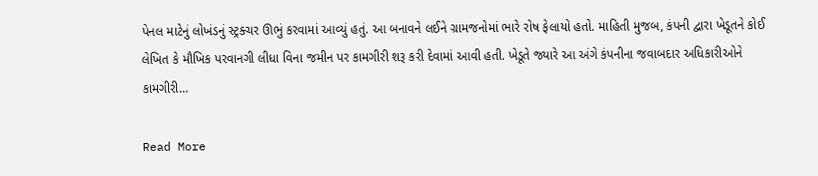પેનલ માટેનું લોખંડનું સ્ટ્રક્ચર ઊભું કરવામાં આવ્યું હતું. આ બનાવને લઈને ગ્રામજનોમાં ભારે રોષ ફેલાયો હતો. માહિતી મુજબ, કંપની દ્વારા ખેડૂતને કોઈ લેખિત કે મૌખિક પરવાનગી લીધા વિના જમીન પર કામગીરી શરૂ કરી દેવામાં આવી હતી. ખેડૂતે જ્યારે આ અંગે કંપનીના જવાબદાર અધિકારીઓને કામગીરી…

Read More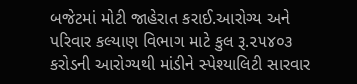બજેટમાં મોટી જાહેરાત કરાઈ.આરોગ્ય અને પરિવાર કલ્યાણ વિભાગ માટે કુલ રૂ.૨૫૪૦૩ કરોડની આરોગ્યથી માંડીને સ્પેશ્યાલિટી સારવાર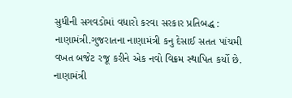સુધીની સગવડોમાં વધારો કરવા સરકાર પ્રતિબદ્ધ : નાણામંત્રી.ગુજરાતના નાણામંત્રી કનુ દેસાઈ સતત પાંચમી વખત બજેટ રજૂ કરીને એક નવો વિક્રમ સ્થાપિત કર્યો છે. નાણામંત્રી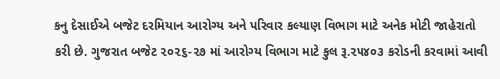કનુ દેસાઈએ બજેટ દરમિયાન આરોગ્ય અને પરિવાર કલ્યાણ વિભાગ માટે અનેક મોટી જાહેરાતો કરી છે. ગુજરાત બજેટ ૨૦૨૬-૨૭ માં આરોગ્ય વિભાગ માટે કુલ રૂ.૨૫૪૦૩ કરોડની કરવામાં આવી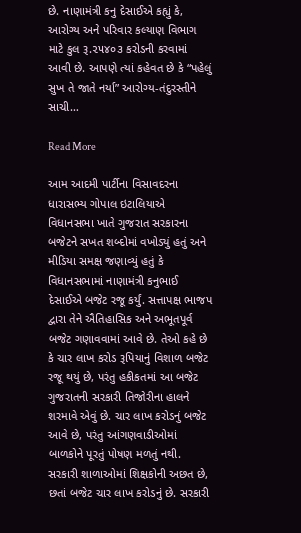છે. નાણામંત્રી કનુ દેસાઈએ કહ્યું કે, આરોગ્ય અને પરિવાર કલ્યાણ વિભાગ માટે કુલ રૂ.૨૫૪૦૩ કરોડની કરવામાં આવી છે. આપણે ત્યાં કહેવત છે કે “પહેલું સુખ તે જાતે નર્યા” આરોગ્ય-તંદુરસ્તીને સાચી…

Read More

આમ આદમી પાર્ટીના વિસાવદરના ધારાસભ્ય ગોપાલ ઇટાલિયાએ વિધાનસભા ખાતે ગુજરાત સરકારના બજેટને સખત શબ્દોમાં વખોડ્યું હતું અને મીડિયા સમક્ષ જણાવ્યું હતું કે વિધાનસભામાં નાણામંત્રી કનુભાઈ દેસાઈએ બજેટ રજૂ કર્યું. સત્તાપક્ષ ભાજપ દ્વારા તેને ઐતિહાસિક અને અભૂતપૂર્વ બજેટ ગણાવવામાં આવે છે. તેઓ કહે છે કે ચાર લાખ કરોડ રૂપિયાનું વિશાળ બજેટ રજૂ થયું છે, પરંતુ હકીકતમાં આ બજેટ ગુજરાતની સરકારી તિજોરીના હાલને શરમાવે એવું છે. ચાર લાખ કરોડનું બજેટ આવે છે, પરંતુ આંગણવાડીઓમાં બાળકોને પૂરતું પોષણ મળતું નથી. સરકારી શાળાઓમાં શિક્ષકોની અછત છે, છતાં બજેટ ચાર લાખ કરોડનું છે. સરકારી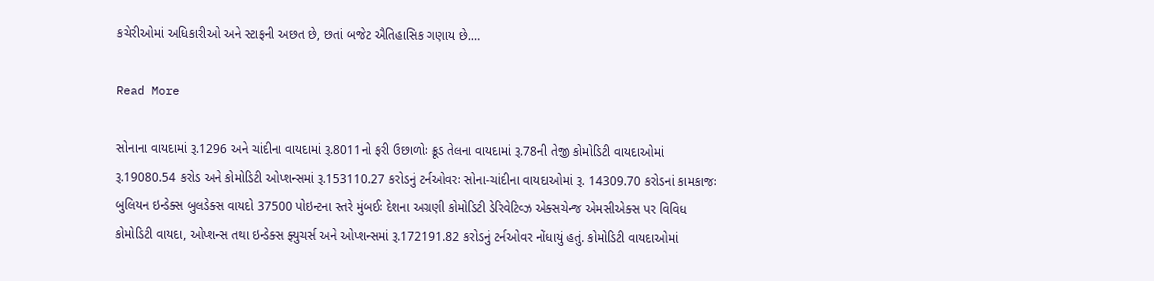કચેરીઓમાં અધિકારીઓ અને સ્ટાફની અછત છે, છતાં બજેટ ઐતિહાસિક ગણાય છે.…

Read More

સોનાના વાયદામાં રૂ.1296 અને ચાંદીના વાયદામાં રૂ.8011નો ફરી ઉછાળોઃ ક્રૂડ તેલના વાયદામાં રૂ.78ની તેજી કોમોડિટી વાયદાઓમાં રૂ.19080.54 કરોડ અને કોમોડિટી ઓપ્શન્સમાં રૂ.153110.27 કરોડનું ટર્નઓવરઃ સોના-ચાંદીના વાયદાઓમાં રૂ. 14309.70 કરોડનાં કામકાજઃ બુલિયન ઇન્ડેક્સ બુલડેક્સ વાયદો 37500 પોઇન્ટના સ્તરે મુંબઈઃ દેશના અગ્રણી કોમોડિટી ડેરિવેટિવ્ઝ એક્સચેન્જ એમસીએક્સ પર વિવિધ કોમોડિટી વાયદા, ઓપ્શન્સ તથા ઇન્ડેક્સ ફ્યુચર્સ અને ઓપ્શન્સમાં રૂ.172191.82 કરોડનું ટર્નઓવર નોંધાયું હતું. કોમોડિટી વાયદાઓમાં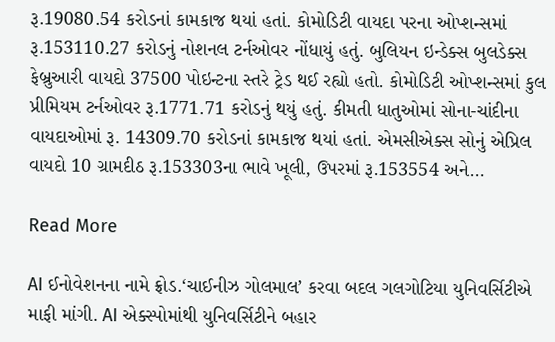રૂ.19080.54 કરોડનાં કામકાજ થયાં હતાં. કોમોડિટી વાયદા પરના ઓપ્શન્સમાં રૂ.153110.27 કરોડનું નોશનલ ટર્નઓવર નોંધાયું હતું. બુલિયન ઇન્ડેક્સ બુલડેક્સ ફેબ્રુઆરી વાયદો 37500 પોઇન્ટના સ્તરે ટ્રેડ થઈ રહ્યો હતો. કોમોડિટી ઓપ્શન્સમાં કુલ પ્રીમિયમ ટર્નઓવર રૂ.1771.71 કરોડનું થયું હતું. કીમતી ધાતુઓમાં સોના-ચાંદીના વાયદાઓમાં રૂ. 14309.70 કરોડનાં કામકાજ થયાં હતાં. એમસીએક્સ સોનું એપ્રિલ વાયદો 10 ગ્રામદીઠ રૂ.153303ના ભાવે ખૂલી, ઉપરમાં રૂ.153554 અને…

Read More

AI ઈનોવેશનના નામે ફ્રોડ.‘ચાઈનીઝ ગોલમાલ’ કરવા બદલ ગલગોટિયા યુનિવર્સિટીએ માફી માંગી. AI એક્સ્પોમાંથી યુનિવર્સિટીને બહાર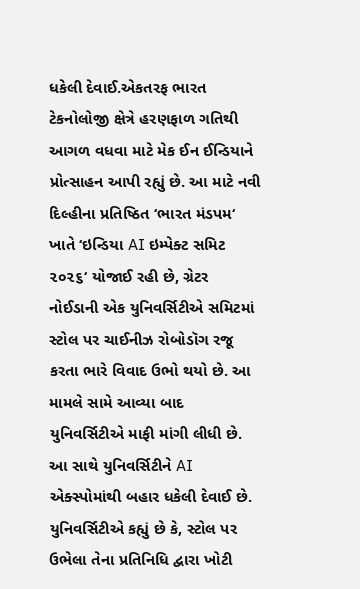ધકેલી દેવાઈ.એકતરફ ભારત ટેકનોલોજી ક્ષેત્રે હરણફાળ ગતિથી આગળ વધવા માટે મેક ઈન ઈન્ડિયાને પ્રોત્સાહન આપી રહ્યું છે. આ માટે નવી દિલ્હીના પ્રતિષ્ઠિત ‘ભારત મંડપમ‘ ખાતે ‘ઇન્ડિયા AI ઇમ્પેક્ટ સમિટ ૨૦૨૬‘ યોજાઈ રહી છે, ગ્રેટર નોઈડાની એક યુનિવર્સિટીએ સમિટમાં સ્ટોલ પર ચાઈનીઝ રોબોડૉગ રજૂ કરતા ભારે વિવાદ ઉભો થયો છે. આ મામલે સામે આવ્યા બાદ યુનિવર્સિટીએ માફી માંગી લીધી છે. આ સાથે યુનિવર્સિટીને AI એક્સ્પોમાંથી બહાર ધકેલી દેવાઈ છે. યુનિવર્સિટીએ કહ્યું છે કે, સ્ટોલ પર ઉભેલા તેના પ્રતિનિધિ દ્વારા ખોટી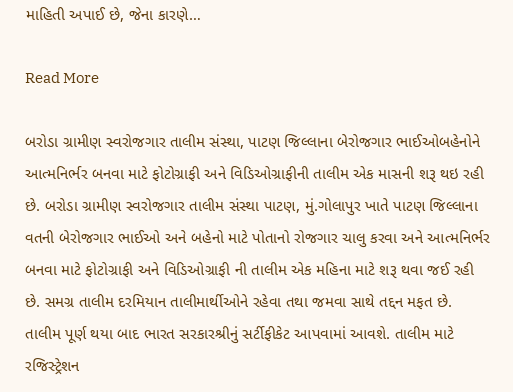માહિતી અપાઈ છે, જેના કારણે…

Read More

બરોડા ગ્રામીણ સ્વરોજગાર તાલીમ સંસ્થા, પાટણ જિલ્લાના બેરોજગાર ભાઈઓબહેનોને આત્મનિર્ભર બનવા માટે ફોટોગ્રાફી અને વિડિઓગ્રાફીની તાલીમ એક માસની શરૂ થઇ રહી છે. બરોડા ગ્રામીણ સ્વરોજગાર તાલીમ સંસ્થા પાટણ, મું.ગોલાપુર ખાતે પાટણ જિલ્લાના વતની બેરોજગાર ભાઈઓ અને બહેનો માટે પોતાનો રોજગાર ચાલુ કરવા અને આત્મનિર્ભર બનવા માટે ફોટોગ્રાફી અને વિડિઓગ્રાફી ની તાલીમ એક મહિના માટે શરૂ થવા જઈ રહી છે. સમગ્ર તાલીમ દરમિયાન તાલીમાર્થીઓને રહેવા તથા જમવા સાથે તદ્દન મફત છે. તાલીમ પૂર્ણ થયા બાદ ભારત સરકારશ્રીનું સર્ટીફીકેટ આપવામાં આવશે. તાલીમ માટે રજિસ્ટ્રેશન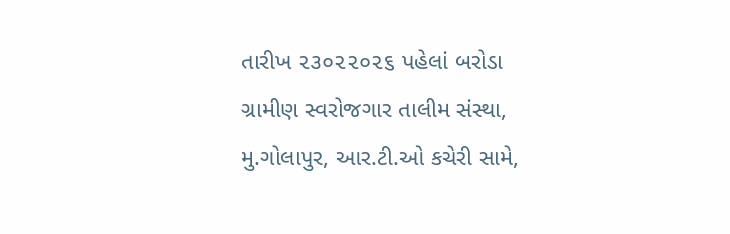તારીખ ૨૩૦૨૨૦૨૬ પહેલાં બરોડા ગ્રામીણ સ્વરોજગાર તાલીમ સંસ્થા, મુ.ગોલાપુર, આર.ટી.ઓ કચેરી સામે,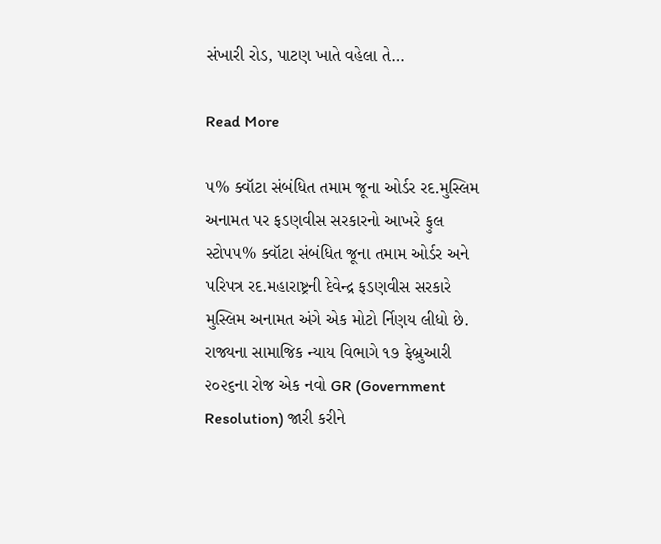સંખારી રોડ, પાટણ ખાતે વહેલા તે…

Read More

૫% ક્વૉટા સંબંધિત તમામ જૂના ઓર્ડર રદ.મુસ્લિમ અનામત પર ફડણવીસ સરકારનો આખરે ફુલ સ્ટોપ૫% ક્વૉટા સંબંધિત જૂના તમામ ઓર્ડર અને પરિપત્ર રદ.મહારાષ્ટ્રની દેવેન્દ્ર ફડણવીસ સરકારે મુસ્લિમ અનામત અંગે એક મોટો ર્નિણય લીધો છે. રાજ્યના સામાજિક ન્યાય વિભાગે ૧૭ ફેબ્રુઆરી ૨૦૨૬ના રોજ એક નવો GR (Government Resolution) જારી કરીને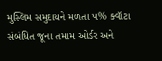મુસ્લિમ સમુદાયને મળતા ૫% ક્વૉટા સંબંધિત જૂના તમામ ઓર્ડર અને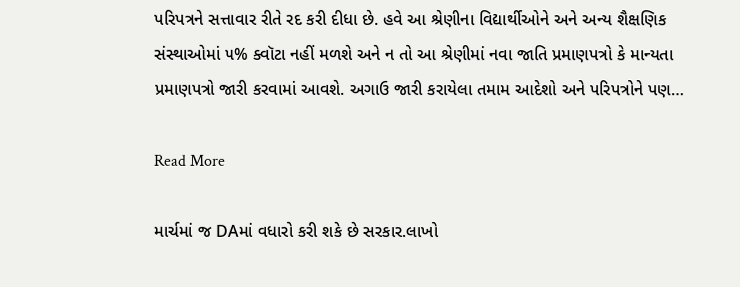પરિપત્રને સત્તાવાર રીતે રદ કરી દીધા છે. હવે આ શ્રેણીના વિદ્યાર્થીઓને અને અન્ય શૈક્ષણિક સંસ્થાઓમાં ૫% ક્વૉટા નહીં મળશે અને ન તો આ શ્રેણીમાં નવા જાતિ પ્રમાણપત્રો કે માન્યતા પ્રમાણપત્રો જારી કરવામાં આવશે. અગાઉ જારી કરાયેલા તમામ આદેશો અને પરિપત્રોને પણ…

Read More

માર્ચમાં જ DAમાં વધારો કરી શકે છે સરકાર.લાખો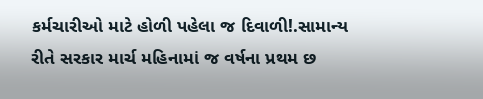કર્મચારીઓ માટે હોળી પહેલા જ દિવાળી!.સામાન્ય રીતે સરકાર માર્ચ મહિનામાં જ વર્ષના પ્રથમ છ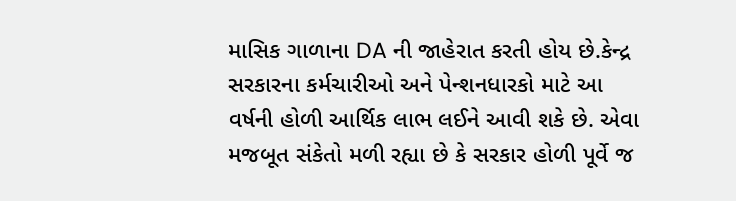માસિક ગાળાના DA ની જાહેરાત કરતી હોય છે.કેન્દ્ર સરકારના કર્મચારીઓ અને પેન્શનધારકો માટે આ વર્ષની હોળી આર્થિક લાભ લઈને આવી શકે છે. એવા મજબૂત સંકેતો મળી રહ્યા છે કે સરકાર હોળી પૂર્વે જ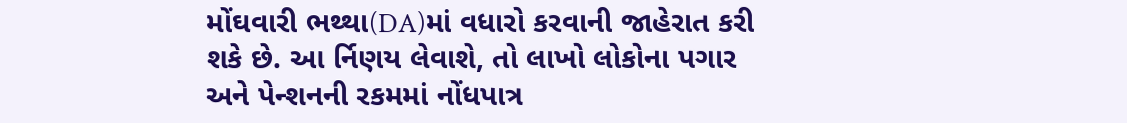મોંઘવારી ભથ્થા(DA)માં વધારો કરવાની જાહેરાત કરી શકે છે. આ ર્નિણય લેવાશે, તો લાખો લોકોના પગાર અને પેન્શનની રકમમાં નોંધપાત્ર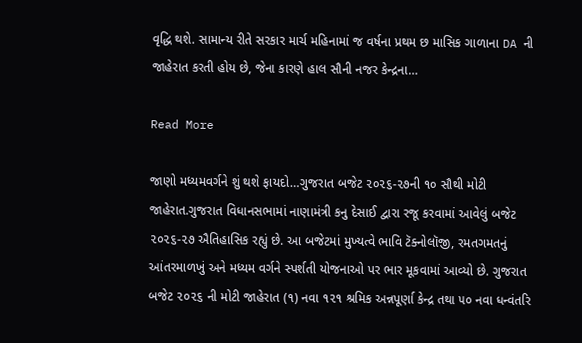વૃદ્ધિ થશે. સામાન્ય રીતે સરકાર માર્ચ મહિનામાં જ વર્ષના પ્રથમ છ માસિક ગાળાના DA ની જાહેરાત કરતી હોય છે, જેના કારણે હાલ સૌની નજર કેન્દ્રના…

Read More

જાણો મધ્યમવર્ગને શું થશે ફાયદો…ગુજરાત બજેટ ૨૦૨૬-૨૭ની ૧૦ સૌથી મોટી જાહેરાત.ગુજરાત વિધાનસભામાં નાણામંત્રી કનુ દેસાઈ દ્વારા રજૂ કરવામાં આવેલું બજેટ ૨૦૨૬-૨૭ ઐતિહાસિક રહ્યું છે. આ બજેટમાં મુખ્યત્વે ભાવિ ટૅક્નોલૉજી, રમતગમતનું આંતરમાળખું અને મધ્યમ વર્ગને સ્પર્શતી યોજનાઓ પર ભાર મૂકવામાં આવ્યો છે. ગુજરાત બજેટ ૨૦૨૬ ની મોટી જાહેરાત (૧) નવા ૧૨૧ શ્રમિક અન્નપૂર્ણા કેન્દ્ર તથા ૫૦ નવા ધન્વંતરિ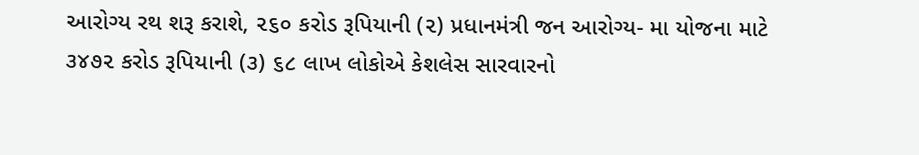આરોગ્ય રથ શરૂ કરાશે, ૨૬૦ કરોડ રૂપિયાની (૨) પ્રધાનમંત્રી જન આરોગ્ય- મા યોજના માટે ૩૪૭૨ કરોડ રૂપિયાની (૩) ૬૮ લાખ લોકોએ કેશલેસ સારવારનો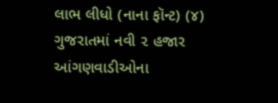લાભ લીધો (નાના ફૉન્ટ) (૪) ગુજરાતમાં નવી ૨ હજાર આંગણવાડીઓના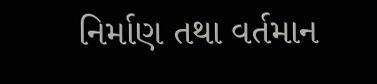નિર્માણ તથા વર્તમાન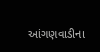આંગણવાડીના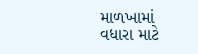માળખામાં વધારા માટે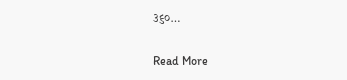૩૬૦…

Read More